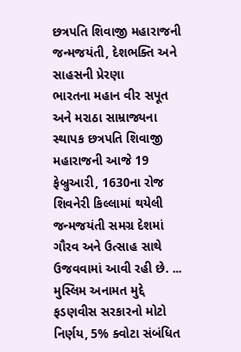છત્રપતિ શિવાજી મહારાજની જન્મજયંતી, દેશભક્તિ અને સાહસની પ્રેરણા
ભારતના મહાન વીર સપૂત અને મરાઠા સામ્રાજ્યના સ્થાપક છત્રપતિ શિવાજી મહારાજની આજે 19 ફેબ્રુઆરી, 1630ના રોજ શિવનેરી કિલ્લામાં થયેલી જન્મજયંતી સમગ્ર દેશમાં ગૌરવ અને ઉત્સાહ સાથે ઉજવવામાં આવી રહી છે. ...
મુસ્લિમ અનામત મુદ્દે ફડણવીસ સરકારનો મોટો નિર્ણય, 5% ક્વોટા સંબંધિત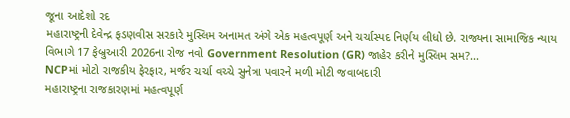જૂના આદેશો રદ
મહારાષ્ટ્રની દેવેન્દ્ર ફડણવીસ સરકારે મુસ્લિમ અનામત અંગે એક મહત્વપૂર્ણ અને ચર્ચાસ્પદ નિર્ણય લીધો છે. રાજ્યના સામાજિક ન્યાય વિભાગે 17 ફેબ્રુઆરી 2026ના રોજ નવો Government Resolution (GR) જાહેર કરીને મુસ્લિમ સમ?...
NCPમાં મોટો રાજકીય ફેરફાર, મર્જર ચર્ચા વચ્ચે સુનેત્રા પવારને મળી મોટી જવાબદારી
મહારાષ્ટ્રના રાજકારણમાં મહત્વપૂર્ણ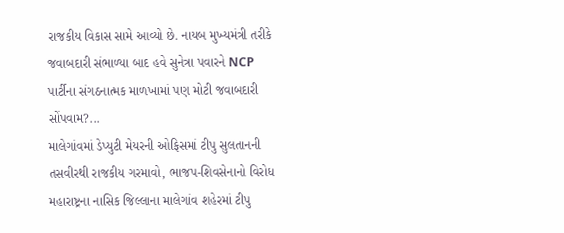રાજકીય વિકાસ સામે આવ્યો છે. નાયબ મુખ્યમંત્રી તરીકે જવાબદારી સંભાળ્યા બાદ હવે સુનેત્રા પવારને NCP પાર્ટીના સંગઠનાત્મક માળખામાં પણ મોટી જવાબદારી સોંપવામ?...
માલેગાંવમાં ડેપ્યુટી મેયરની ઓફિસમાં ટીપુ સુલતાનની તસવીરથી રાજકીય ગરમાવો, ભાજપ-શિવસેનાનો વિરોધ
મહારાષ્ટ્રના નાસિક જિલ્લાના માલેગાંવ શહેરમાં ટીપુ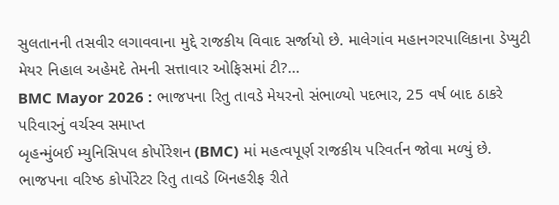સુલતાનની તસવીર લગાવવાના મુદ્દે રાજકીય વિવાદ સર્જાયો છે. માલેગાંવ મહાનગરપાલિકાના ડેપ્યુટી મેયર નિહાલ અહેમદે તેમની સત્તાવાર ઓફિસમાં ટી?...
BMC Mayor 2026 : ભાજપના રિતુ તાવડે મેયરનો સંભાળ્યો પદભાર, 25 વર્ષ બાદ ઠાકરે પરિવારનું વર્ચસ્વ સમાપ્ત
બૃહન્મુંબઈ મ્યુનિસિપલ કોર્પોરેશન (BMC) માં મહત્વપૂર્ણ રાજકીય પરિવર્તન જોવા મળ્યું છે. ભાજપના વરિષ્ઠ કોર્પોરેટર રિતુ તાવડે બિનહરીફ રીતે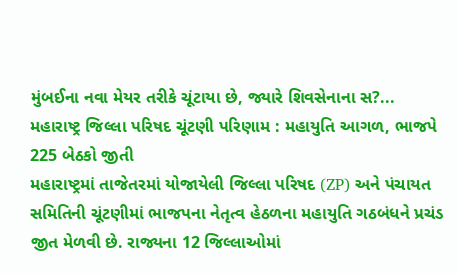મુંબઈના નવા મેયર તરીકે ચૂંટાયા છે, જ્યારે શિવસેનાના સ?...
મહારાષ્ટ્ર જિલ્લા પરિષદ ચૂંટણી પરિણામ : મહાયુતિ આગળ, ભાજપે 225 બેઠકો જીતી
મહારાષ્ટ્રમાં તાજેતરમાં યોજાયેલી જિલ્લા પરિષદ (ZP) અને પંચાયત સમિતિની ચૂંટણીમાં ભાજપના નેતૃત્વ હેઠળના મહાયુતિ ગઠબંધને પ્રચંડ જીત મેળવી છે. રાજ્યના 12 જિલ્લાઓમાં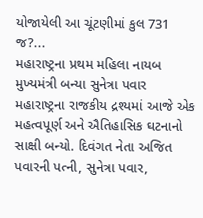યોજાયેલી આ ચૂંટણીમાં કુલ 731 જ?...
મહારાષ્ટ્રના પ્રથમ મહિલા નાયબ મુખ્યમંત્રી બન્યા સુનેત્રા પવાર
મહારાષ્ટ્રના રાજકીય દ્રશ્યમાં આજે એક મહત્વપૂર્ણ અને ઐતિહાસિક ઘટનાનો સાક્ષી બન્યો. દિવંગત નેતા અજિત પવારની પત્ની, સુનેત્રા પવાર,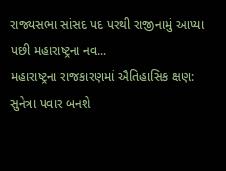રાજ્યસભા સાંસદ પદ પરથી રાજીનામું આપ્યા પછી મહારાષ્ટ્રના નવ...
મહારાષ્ટ્રના રાજકારણમાં ઐતિહાસિક ક્ષણ: સુનેત્રા પવાર બનશે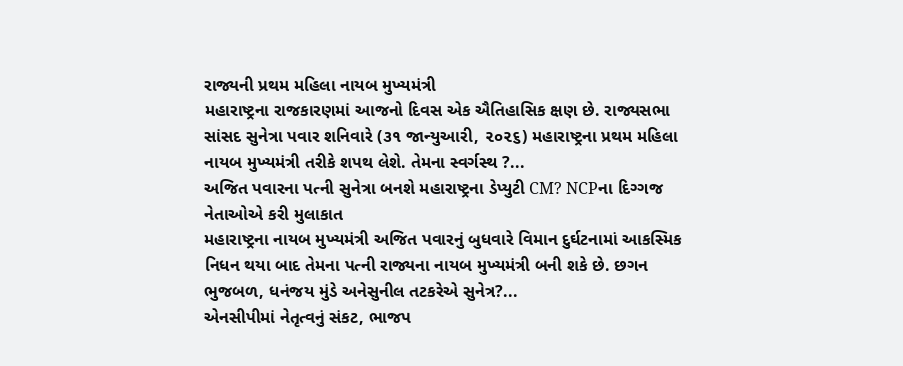રાજ્યની પ્રથમ મહિલા નાયબ મુખ્યમંત્રી
મહારાષ્ટ્રના રાજકારણમાં આજનો દિવસ એક ઐતિહાસિક ક્ષણ છે. રાજ્યસભા સાંસદ સુનેત્રા પવાર શનિવારે (૩૧ જાન્યુઆરી, ૨૦૨૬) મહારાષ્ટ્રના પ્રથમ મહિલા નાયબ મુખ્યમંત્રી તરીકે શપથ લેશે. તેમના સ્વર્ગસ્થ ?...
અજિત પવારના પત્ની સુનેત્રા બનશે મહારાષ્ટ્રના ડેપ્યુટી CM? NCPના દિગ્ગજ નેતાઓએ કરી મુલાકાત
મહારાષ્ટ્રના નાયબ મુખ્યમંત્રી અજિત પવારનું બુધવારે વિમાન દુર્ઘટનામાં આકસ્મિક નિધન થયા બાદ તેમના પત્ની રાજ્યના નાયબ મુખ્યમંત્રી બની શકે છે. છગન ભુજબળ, ધનંજય મુંડે અનેસુનીલ તટકરેએ સુનેત્ર?...
એનસીપીમાં નેતૃત્વનું સંકટ, ભાજપ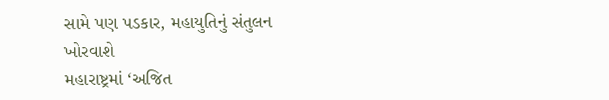સામે પણ પડકાર, મહાયુતિનું સંતુલન ખોરવાશે
મહારાષ્ટ્રમાં ‘અજિત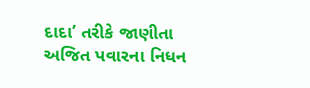દાદા’ તરીકે જાણીતા અજિત પવારના નિધન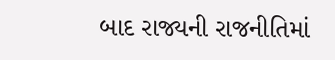બાદ રાજ્યની રાજનીતિમાં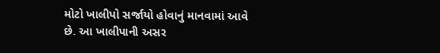મોટો ખાલીપો સર્જાયો હોવાનું માનવામાં આવે છે. આ ખાલીપાની અસર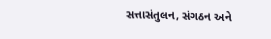સત્તાસંતુલન, સંગઠન અને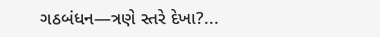ગઠબંધન—ત્રણે સ્તરે દેખા?...